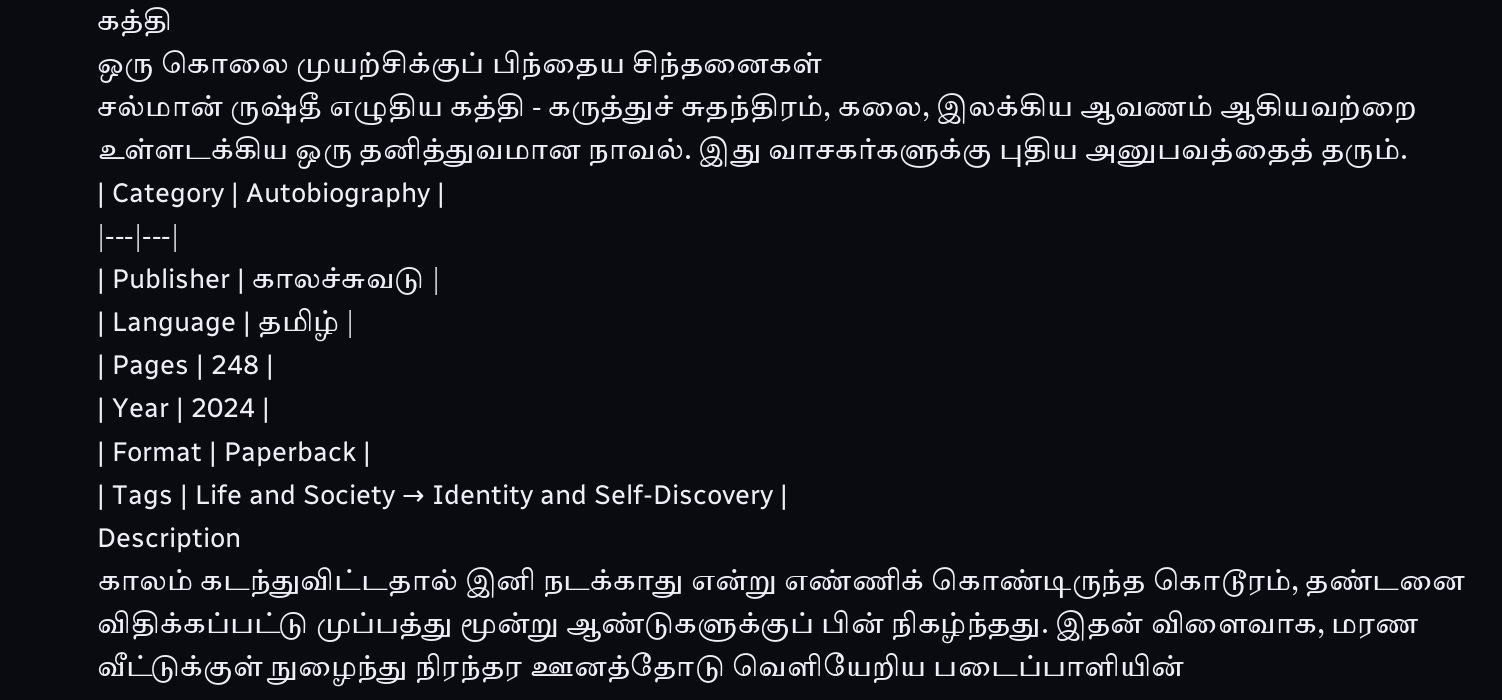கத்தி
ஒரு கொலை முயற்சிக்குப் பிந்தைய சிந்தனைகள்
சல்மான் ருஷ்தீ எழுதிய கத்தி - கருத்துச் சுதந்திரம், கலை, இலக்கிய ஆவணம் ஆகியவற்றை உள்ளடக்கிய ஒரு தனித்துவமான நாவல். இது வாசகர்களுக்கு புதிய அனுபவத்தைத் தரும்.
| Category | Autobiography |
|---|---|
| Publisher | காலச்சுவடு |
| Language | தமிழ் |
| Pages | 248 |
| Year | 2024 |
| Format | Paperback |
| Tags | Life and Society → Identity and Self-Discovery |
Description
காலம் கடந்துவிட்டதால் இனி நடக்காது என்று எண்ணிக் கொண்டிருந்த கொடூரம், தண்டனை விதிக்கப்பட்டு முப்பத்து மூன்று ஆண்டுகளுக்குப் பின் நிகழ்ந்தது. இதன் விளைவாக, மரண வீட்டுக்குள் நுழைந்து நிரந்தர ஊனத்தோடு வெளியேறிய படைப்பாளியின்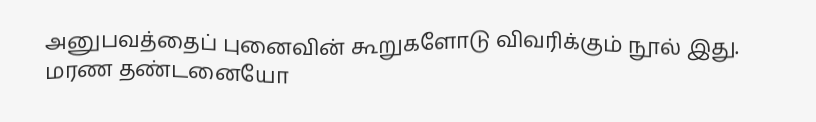அனுபவத்தைப் புனைவின் கூறுகளோடு விவரிக்கும் நூல் இது.
மரண தண்டனையோ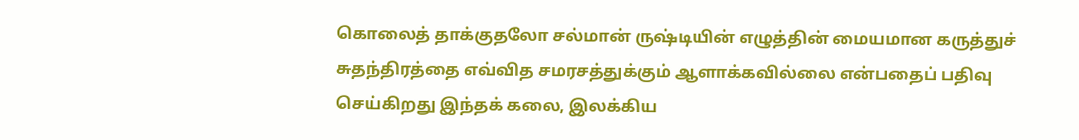கொலைத் தாக்குதலோ சல்மான் ருஷ்டியின் எழுத்தின் மையமான கருத்துச் சுதந்திரத்தை எவ்வித சமரசத்துக்கும் ஆளாக்கவில்லை என்பதைப் பதிவு செய்கிறது இந்தக் கலை, இலக்கிய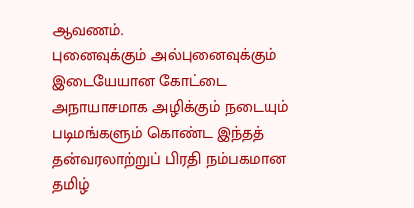ஆவணம்.
புனைவுக்கும் அல்புனைவுக்கும் இடையேயான கோட்டை அநாயாசமாக அழிக்கும் நடையும் படிமங்களும் கொண்ட இந்தத் தன்வரலாற்றுப் பிரதி நம்பகமான தமிழ்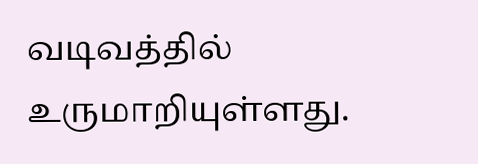வடிவத்தில் உருமாறியுள்ளது.